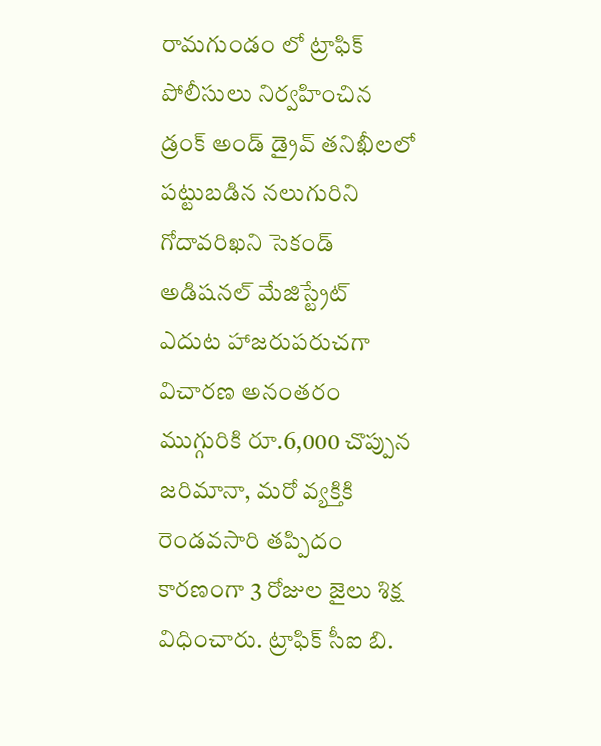రామగుండం లో ట్రాఫిక్ పోలీసులు నిర్వహించిన డ్రంక్ అండ్ డ్రైవ్ తనిఖీలలో పట్టుబడిన నలుగురిని గోదావరిఖని సెకండ్ అడిషనల్ మేజిస్ట్రేట్ ఎదుట హాజరుపరుచగా విచారణ అనంతరం ముగ్గురికి రూ.6,000 చొప్పున జరిమానా, మరో వ్యక్తికి రెండవసారి తప్పిదం కారణంగా 3 రోజుల జైలు శిక్ష విధించారు. ట్రాఫిక్ సీఐ బి.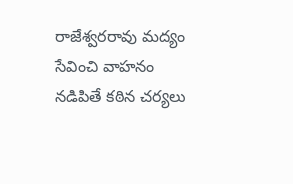రాజేశ్వరరావు మద్యం సేవించి వాహనం నడిపితే కఠిన చర్యలు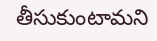తీసుకుంటామని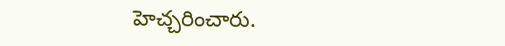హెచ్చరించారు.